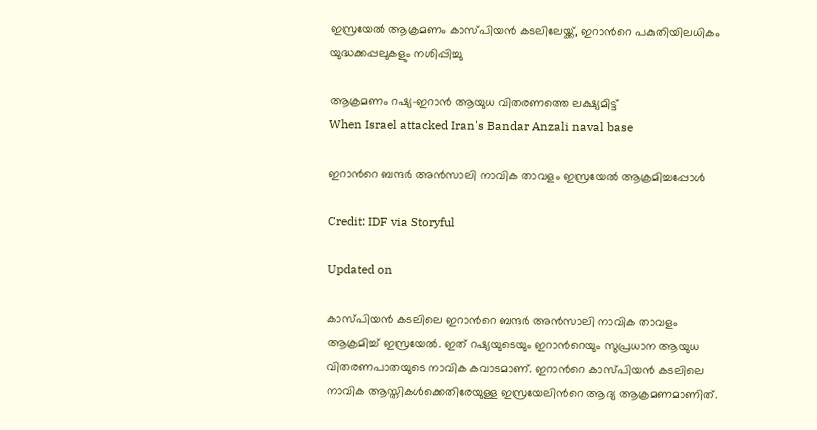ഇസ്രയേൽ ആക്രമണം കാസ്പിയൻ കടലിലേയ്ക്ക്, ഇറാന്‍റെ പകുതിയിലധികം യുദ്ധക്കപ്പലുകളും നശിപ്പിച്ചു

ആക്രമണം റഷ്യ-ഇറാൻ ആയുധ വിതരണത്തെ ലക്ഷ്യമിട്ട്
When Israel attacked Iran's Bandar Anzali naval base

ഇറാന്‍റെ ബന്ദർ അൻസാലി നാവിക താവളം ഇസ്രയേൽ ആക്രമിച്ചപ്പോൾ

Credit: IDF via Storyful

Updated on

കാസ്പിയൻ കടലിലെ ഇറാന്‍റെ ബന്ദർ അൻസാലി നാവിക താവളം ആക്രമിച്ച് ഇസ്രയേൽ. ഇത് റഷ്യയുടെയും ഇറാന്‍റെയും സുപ്രധാന ആയുധ വിതരണപാതയുടെ നാവിക കവാടമാണ്. ഇറാന്‍റെ കാസ്പിയൻ കടലിലെ നാവിക ആസ്തികൾക്കെതിരേയുള്ള ഇസ്രയേലിന്‍റെ ആദ്യ ആക്രമണമാണിത്.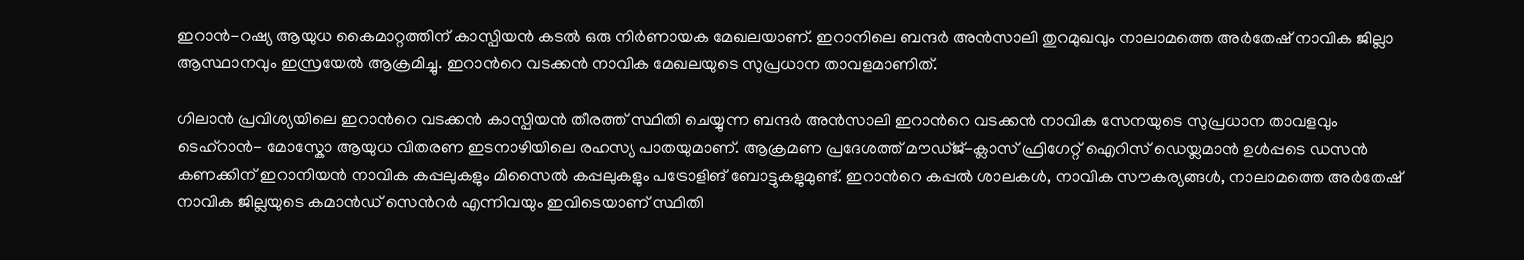ഇറാൻ-റഷ്യ ആയുധ കൈമാറ്റത്തിന് കാസ്പിയൻ കടൽ ഒരു നിർണായക മേഖലയാണ്. ഇറാനിലെ ബന്ദർ അൻസാലി തുറമുഖവും നാലാമത്തെ അർതേഷ് നാവിക ജില്ലാ ആസ്ഥാനവും ഇസ്രയേൽ ആക്രമിച്ചു. ഇറാന്‍റെ വടക്കൻ നാവിക മേഖലയുടെ സുപ്രധാന താവളമാണിത്.

ഗിലാൻ പ്രവിശ്യയിലെ ഇറാന്‍റെ വടക്കൻ കാസ്പിയൻ തീരത്ത് സ്ഥിതി ചെയ്യുന്ന ബന്ദർ അൻസാലി ഇറാന്‍റെ വടക്കൻ നാവിക സേനയുടെ സുപ്രധാന താവളവും ടെഹ്റാൻ- മോസ്കോ ആയുധ വിതരണ ഇടനാഴിയിലെ രഹസ്യ പാതയുമാണ്. ആക്രമണ പ്രദേശത്ത് മൗഡ്ജ്-ക്ലാസ് ഫ്രിഗേറ്റ് ഐറിസ് ഡെയ്ലമാൻ ഉൾപ്പടെ ഡസൻ കണക്കിന് ഇറാനിയൻ നാവിക കപ്പലുകളും മിസൈൽ കപ്പലുകളും പട്രോളിങ് ബോട്ടുകളുമുണ്ട്. ഇറാന്‍റെ കപ്പൽ ശാലകൾ, നാവിക സൗകര്യങ്ങൾ, നാലാമത്തെ അർതേഷ് നാവിക ജില്ലയുടെ കമാന്‍ഡ് സെന്‍റർ എന്നിവയും ഇവിടെയാണ് സ്ഥിതി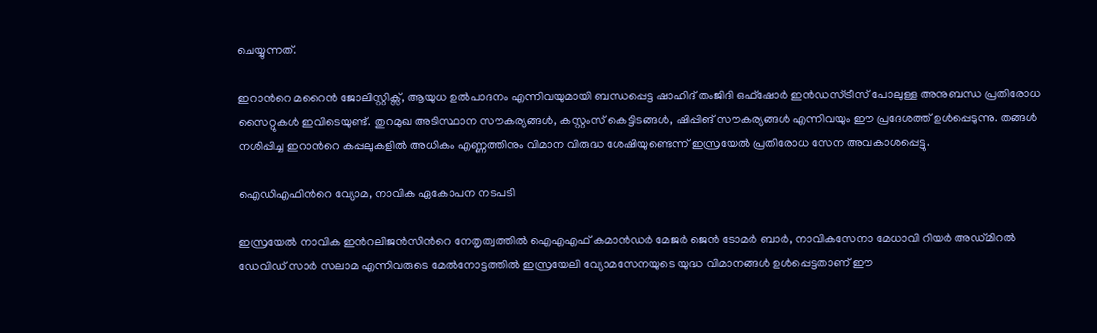ചെയ്യുന്നത്.

ഇറാന്‍റെ മറൈൻ ജോലിസ്റ്റിക്സ്, ആയുധ ഉൽപാദനം എന്നിവയുമായി ബന്ധപ്പെട്ട ഷാഹിദ് തംജിദി ഒഫ്ഷോർ ഇൻഡസ്ട്രീസ് പോലുള്ള അനുബന്ധ പ്രതിരോധ സൈറ്റുകൾ ഇവിടെയുണ്ട്. തുറമുഖ അടിസ്ഥാന സൗകര്യങ്ങൾ, കസ്റ്റംസ് കെട്ടിടങ്ങൾ, ഷിപ്പിങ് സൗകര്യങ്ങൾ എന്നിവയും ഈ പ്രദേശത്ത് ഉൾപ്പെടുന്നു. തങ്ങൾ നശിപ്പിച്ച ഇറാന്‍റെ കപ്പലുകളിൽ അധികം എണ്ണത്തിനും വിമാന വിരുദ്ധ ശേഷിയുണ്ടെന്ന് ഇസ്രയേൽ പ്രതിരോധ സേന അവകാശപ്പെട്ടു.

ഐഡിഎഫിന്‍റെ വ്യോമ, നാവിക ഏകോപന നടപടി

ഇസ്രയേൽ നാവിക ഇന്‍റലിജൻസിന്‍റെ നേതൃത്വത്തിൽ ഐഎഎഫ് കമാൻഡർ മേജർ ജെൻ ടോമർ ബാർ, നാവികസേനാ മേധാവി റിയർ അഡ്മിറൽ ഡേവിഡ് സാർ സലാമ എന്നിവരുടെ മേൽനോട്ടത്തിൽ ഇസ്രയേലി വ്യോമസേനയുടെ യുദ്ധ വിമാനങ്ങൾ ഉൾപ്പെട്ടതാണ് ഈ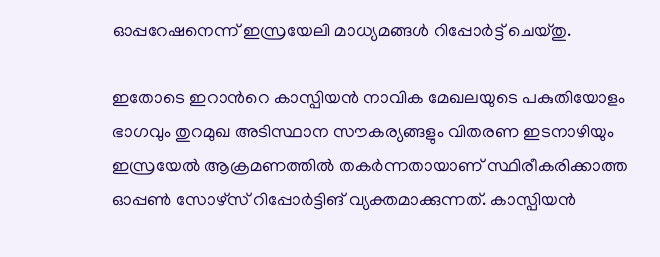ഓപ്പറേഷനെന്ന് ഇസ്രയേലി മാധ്യമങ്ങൾ റിപ്പോർട്ട് ചെയ്തു.

ഇതോടെ ഇറാന്‍റെ കാസ്പിയൻ നാവിക മേഖലയുടെ പകുതിയോളം ഭാഗവും തുറമുഖ അടിസ്ഥാന സൗകര്യങ്ങളും വിതരണ ഇടനാഴിയും ഇസ്രയേൽ ആക്രമണത്തിൽ തകർന്നതായാണ് സ്ഥിരീകരിക്കാത്ത ഓപ്പൺ സോഴ്സ് റിപ്പോർട്ടിങ് വ്യക്തമാക്കുന്നത്. കാസ്പിയൻ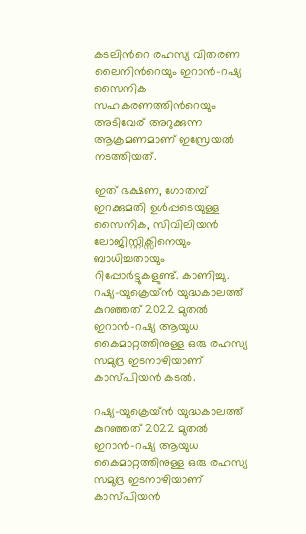കടലിന്‍റെ രഹസ്യ വിതരണ ലൈനിന്‍റെയും ഇറാൻ-റഷ്യ സൈനിക സഹകരണത്തിന്‍റെയും അടിവേര് അറുക്കുന്ന ആക്രമണമാണ് ഇസ്രേയൽ നടത്തിയത്.

ഇത് ഭക്ഷണ, ഗോതമ്പ് ഇറക്കുമതി ഉൾപ്പടെയുള്ള സൈനിക, സിവിലിയൻ ലോജിസ്റ്റിക്സിനെയും ബാധിച്ചതായും റിപ്പോർട്ടുകളുണ്ട്. കാണിച്ചു. റഷ്യ-യുക്രെയ്ൻ യുദ്ധകാലത്ത് കുറഞ്ഞത് 2022 മുതൽ ഇറാൻ-റഷ്യ ആയുധ കൈമാറ്റത്തിനുള്ള ഒരു രഹസ്യ സമുദ്ര ഇടനാഴിയാണ് കാസ്പിയൻ കടൽ.

റഷ്യ-യുക്രെയ്ൻ യുദ്ധകാലത്ത് കുറഞ്ഞത് 2022 മുതൽ ഇറാൻ-റഷ്യ ആയുധ കൈമാറ്റത്തിനുള്ള ഒരു രഹസ്യ സമുദ്ര ഇടനാഴിയാണ് കാസ്പിയൻ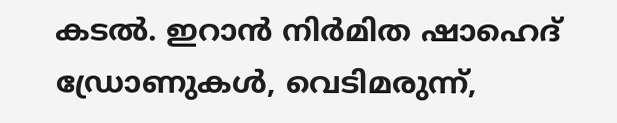കടൽ. ഇറാൻ നിർമിത ഷാഹെദ് ഡ്രോണുകൾ, വെടിമരുന്ന്,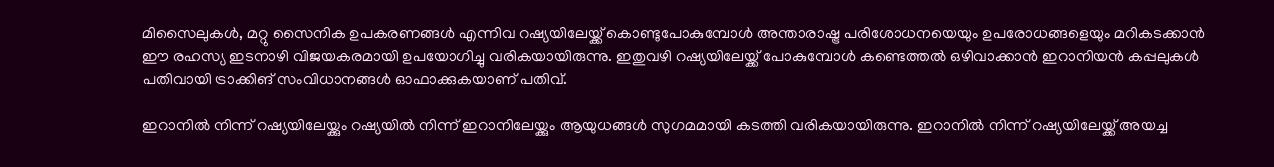മിസൈലുകൾ, മറ്റു സൈനിക ഉപകരണങ്ങൾ എന്നിവ റഷ്യയിലേയ്ക്ക് കൊണ്ടുപോകുമ്പോൾ അന്താരാഷ്ട്ര പരിശോധനയെയും ഉപരോധങ്ങളെയും മറികടക്കാൻ ഈ രഹസ്യ ഇടനാഴി വിജയകരമായി ഉപയോഗിച്ചു വരികയായിരുന്നു. ഇതുവഴി റഷ്യയിലേയ്ക്ക് പോകുമ്പോൾ കണ്ടെത്തൽ ഒഴിവാക്കാൻ ഇറാനിയൻ കപ്പലുകൾ പതിവായി ട്രാക്കിങ് സംവിധാനങ്ങൾ ഓഫാക്കുകയാണ് പതിവ്.

ഇറാനിൽ നിന്ന് റഷ്യയിലേയ്ക്കും റഷ്യയിൽ നിന്ന് ഇറാനിലേയ്ക്കും ആയുധങ്ങൾ സുഗമമായി കടത്തി വരികയായിരുന്നു. ഇറാനിൽ നിന്ന് റഷ്യയിലേയ്ക്ക് അയച്ച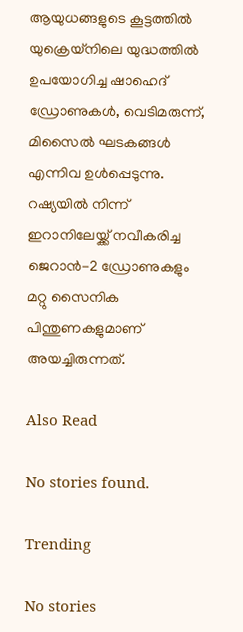ആയുധങ്ങളുടെ കൂട്ടത്തിൽ യുക്രെയ്നിലെ യുദ്ധത്തിൽ ഉപയോഗിച്ച ഷാഹെദ് ഡ്രോണുകൾ, വെടിമരുന്ന്, മിസൈൽ ഘടകങ്ങൾ എന്നിവ ഉൾപ്പെടുന്നു. റഷ്യയിൽ നിന്ന് ഇറാനിലേയ്ക്ക് നവീകരിച്ച ജെറാൻ-2 ഡ്രോണുകളും മറ്റു സൈനിക പിന്തുണകളുമാണ് അയച്ചിരുന്നത്.

Also Read

No stories found.

Trending

No stories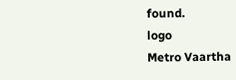found.
logo
Metro Vaartha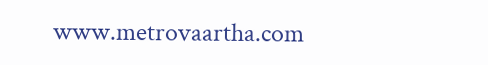www.metrovaartha.com